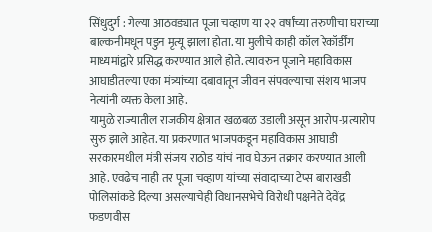सिंधुदुर्ग : गेल्या आठवड्यात पूजा चव्हाण या २२ वर्षांच्या तरुणीचा घराच्या बाल्कनीमधून पडुन मृत्यू झाला होता. या मुलीचे काही कॉल रेकॉर्डींग माध्यमांद्वारे प्रसिद्ध करण्यात आले होते. त्यावरुन पूजाने महाविकास आघाडीतल्या एका मंत्र्यांच्या दबावातून जीवन संपवल्याचा संशय भाजप नेत्यांनी व्यक्त केला आहे.
यामुळे राज्यातील राजकीय क्षेत्रात खळबळ उडाली असून आरोप-प्रत्यारोप सुरु झाले आहेत. या प्रकरणात भाजपकडून महाविकास आघाडी सरकारमधील मंत्री संजय राठोड यांचं नाव घेऊन तक्रार करण्यात आली आहे. एवढेच नाही तर पूजा चव्हाण यांच्या संवादाच्या टेप्स बाराखडी पोलिसांकडे दिल्या असल्याचेही विधानसभेचे विरोधी पक्षनेते देवेंद्र फडणवीस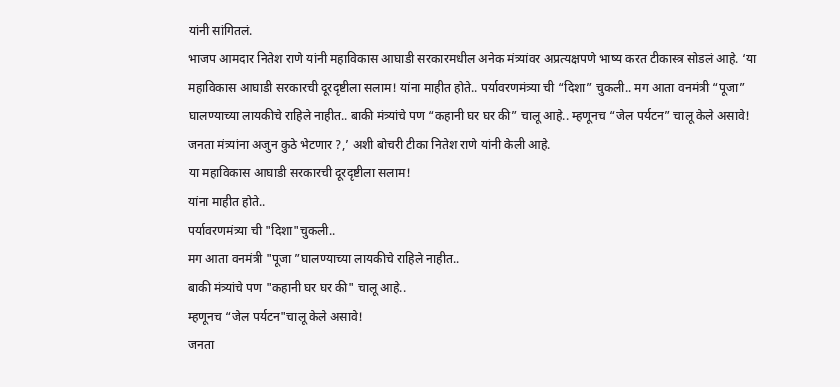यांनी सांगितलं.
भाजप आमदार नितेश राणे यांनी महाविकास आघाडी सरकारमधील अनेक मंत्र्यांवर अप्रत्यक्षपणे भाष्य करत टीकास्त्र सोडलं आहे. ‘या महाविकास आघाडी सरकारची दूरदृष्टीला सलाम! यांना माहीत होते.. पर्यावरणमंत्र्या ची “दिशा” चुकली.. मग आता वनमंत्री “पूजा” घालण्याच्या लायकीचे राहिले नाहीत.. बाकी मंत्र्यांचे पण “कहानी घर घर की” चालू आहे.. म्हणूनच “जेल पर्यटन” चालू केले असावे! जनता मंत्र्यांना अजुन कुठे भेटणार ?,’ अशी बोचरी टीका नितेश राणे यांनी केली आहे.
या महाविकास आघाडी सरकारची दूरदृष्टीला सलाम!
यांना माहीत होते..
पर्यावरणमंत्र्या ची "दिशा"चुकली..
मग आता वनमंत्री "पूजा ”घालण्याच्या लायकीचे राहिले नाहीत..
बाकी मंत्र्यांचे पण "कहानी घर घर की" चालू आहे..
म्हणूनच “जेल पर्यटन"चालू केले असावे!
जनता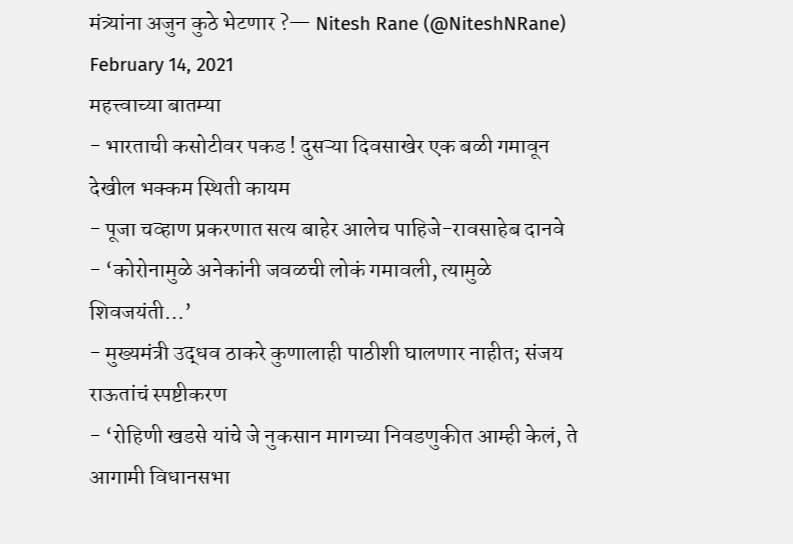मंत्र्यांना अजुन कुठे भेटणार ?— Nitesh Rane (@NiteshNRane) February 14, 2021
महत्त्वाच्या बातम्या
- भारताची कसोटीवर पकड ! दुसऱ्या दिवसाखेर एक बळी गमावून देखील भक्कम स्थिती कायम
- पूजा चव्हाण प्रकरणात सत्य बाहेर आलेच पाहिजे-रावसाहेब दानवे
- ‘कोरोनामुळे अनेकांनी जवळची लोकं गमावली, त्यामुळे शिवजयंती…’
- मुख्यमंत्री उद्धव ठाकरे कुणालाही पाठीशी घालणार नाहीत; संजय राऊतांचं स्पष्टीकरण
- ‘रोहिणी खडसे यांचे जे नुकसान मागच्या निवडणुकीत आम्ही केलं, ते आगामी विधानसभा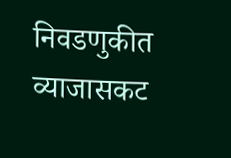निवडणुकीत व्याजासकट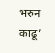भरुन काढू’